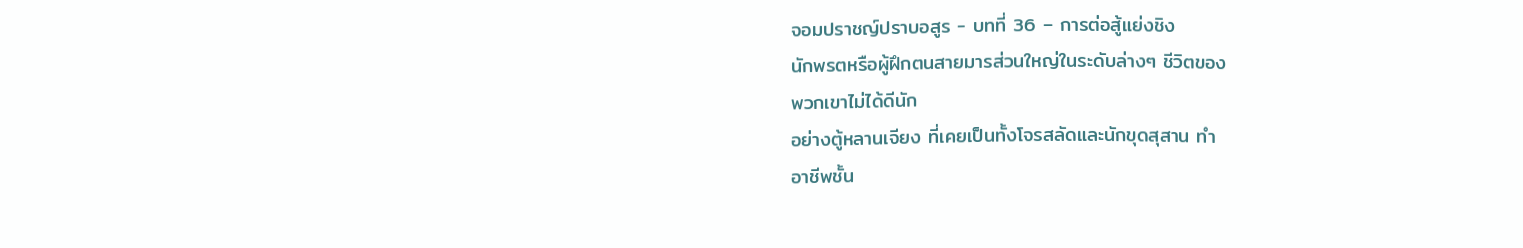จอมปราชญ์ปราบอสูร - บทที่ 36 – การต่อสู้แย่งชิง
นักพรตหรือผู้ฝึกตนสายมารส่วนใหญ่ในระดับล่างๆ ชีวิตของ
พวกเขาไม่ได้ดีนัก
อย่างตู้หลานเจียง ที่เคยเป็นทั้งโจรสลัดและนักขุดสุสาน ทำ
อาชีพชั้น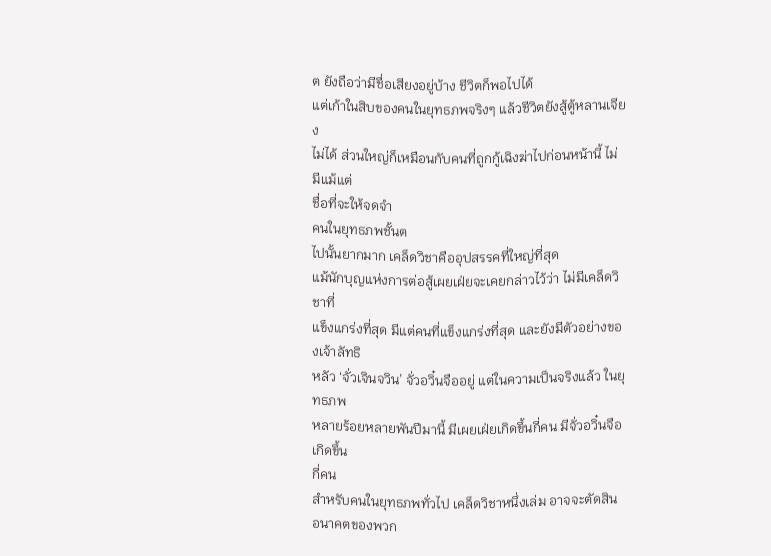ต ยังถือว่ามีชื่อเสียงอยู่บ้าง ชีวิตก็พอไปได้
แต่เก้าในสิบของคนในยุทธภพจริงๆ แล้วชีวิตยังสู้ตู้หลานเจียง
ไม่ได้ ส่วนใหญ่ก็เหมือนกับคนที่ถูกกู้เฉิงฆ่าไปก่อนหน้านี้ ไม่มีแม้แต่
ชื่อที่จะให้จดจำ
คนในยุทธภพชั้นต
ไปนั้นยากมาก เคล็ดวิชาคืออุปสรรคที่ใหญ่ที่สุด
แม้นักบุญแห่งการต่อสู้เผยเฝ่ยจะเคยกล่าวไว้ว่า ไม่มีเคล็ดวิชาที่
แข็งแกร่งที่สุด มีแต่คนที่แข็งแกร่งที่สุด และยังมีตัวอย่างของเจ้าลัทธิ
หลัว ‘จั่วเจินจวิน’ จั่วอวิ๋นจืออยู่ แต่ในความเป็นจริงแล้ว ในยุทธภพ
หลายร้อยหลายพันปีมานี้ มีเผยเฝ่ยเกิดขึ้นกี่คน มีจั่วอวิ๋นจือเกิดขึ้น
กี่คน
สำหรับคนในยุทธภพทั่วไป เคล็ดวิชาหนึ่งเล่ม อาจจะตัดสิน
อนาคตของพวก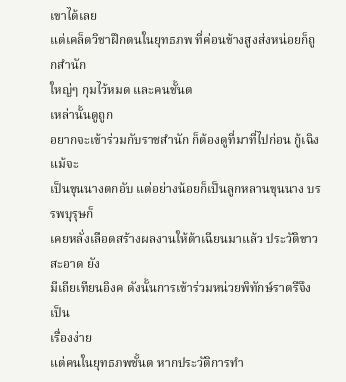เขาได้เลย
แต่เคล็ดวิชาฝึกตนในยุทธภพ ที่ค่อนข้างสูงส่งหน่อยก็ถูกสำนัก
ใหญ่ๆ กุมไว้หมด และคนชั้นต
เหล่านั้นดูถูก
อยากจะเข้าร่วมกับราชสำนัก ก็ต้องดูที่มาที่ไปก่อน กู้เฉิงแม้จะ
เป็นขุนนางตกอับ แต่อย่างน้อยก็เป็นลูกหลานขุนนาง บรรพบุรุษก็
เคยหลั่งเลือดสร้างผลงานให้ต้าเฉียนมาแล้ว ประวัติขาวสะอาด ยัง
มีเถียเทียนอิงค ดังนั้นการเข้าร่วมหน่วยพิทักษ์ราตรีจึงเป็น
เรื่องง่าย
แต่คนในยุทธภพชั้นต หากประวัติการทำ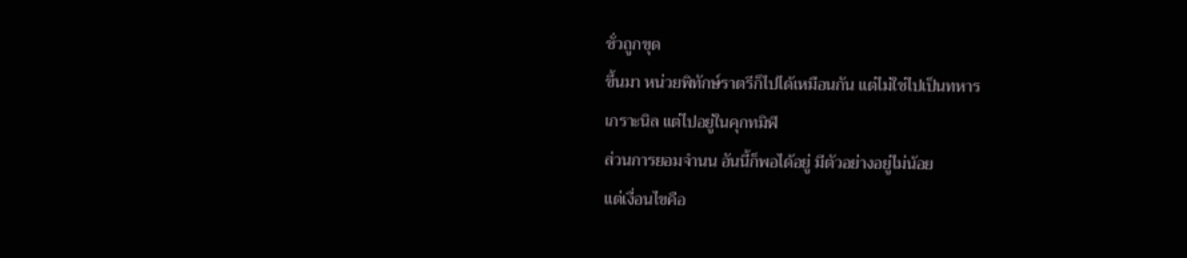ชั่วถูกขุด
ขึ้นมา หน่วยพิทักษ์ราตรีก็ไปได้เหมือนกัน แต่ไม่ใช่ไปเป็นทหาร
เกราะนิล แต่ไปอยู่ในคุกทมิฬ
ส่วนการยอมจำนน อันนี้ก็พอได้อยู่ มีตัวอย่างอยู่ไม่น้อย
แต่เงื่อนไขคือ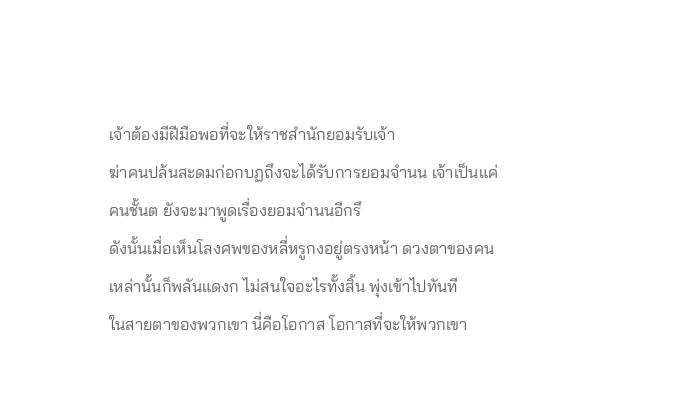เจ้าต้องมีฝีมือพอที่จะให้ราชสำนักยอมรับเจ้า
ฆ่าคนปล้นสะดมก่อกบฏถึงจะได้รับการยอมจำนน เจ้าเป็นแค่
คนชั้นต ยังจะมาพูดเรื่องยอมจำนนอีกรึ
ดังนั้นเมื่อเห็นโลงศพของหลี่หรูกงอยู่ตรงหน้า ดวงตาของคน
เหล่านั้นก็พลันแดงก ไม่สนใจอะไรทั้งสิ้น พุ่งเข้าไปทันที
ในสายตาของพวกเขา นี่คือโอกาส โอกาสที่จะให้พวกเขา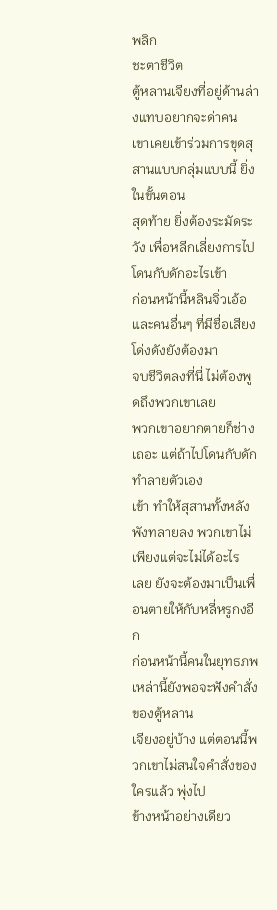พลิก
ชะตาชีวิต
ตู้หลานเจียงที่อยู่ด้านล่างแทบอยากจะด่าคน
เขาเคยเข้าร่วมการขุดสุสานแบบกลุ่มแบบนี้ ยิ่งในขั้นตอน
สุดท้าย ยิ่งต้องระมัดระวัง เพื่อหลีกเลี่ยงการไปโดนกับดักอะไรเข้า
ก่อนหน้านี้หลินจิ่วเอ้อและคนอื่นๆ ที่มีชื่อเสียงโด่งดังยังต้องมา
จบชีวิตลงที่นี่ ไม่ต้องพูดถึงพวกเขาเลย
พวกเขาอยากตายก็ช่างเถอะ แต่ถ้าไปโดนกับดักทำลายตัวเอง
เข้า ทำให้สุสานทั้งหลังพังทลายลง พวกเขาไม่เพียงแต่จะไม่ได้อะไร
เลย ยังจะต้องมาเป็นเพื่อนตายให้กับหลี่หรูกงอีก
ก่อนหน้านี้คนในยุทธภพเหล่านี้ยังพอจะฟังคำสั่งของตู้หลาน
เจียงอยู่บ้าง แต่ตอนนี้พวกเขาไม่สนใจคำสั่งของใครแล้ว พุ่งไป
ข้างหน้าอย่างเดียว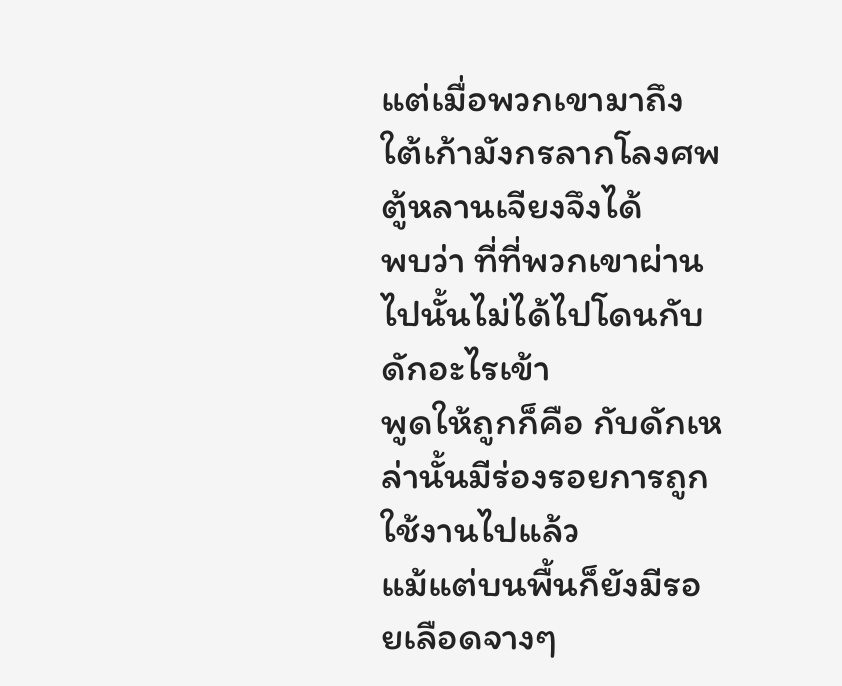แต่เมื่อพวกเขามาถึงใต้เก้ามังกรลากโลงศพ ตู้หลานเจียงจึงได้
พบว่า ที่ที่พวกเขาผ่านไปนั้นไม่ได้ไปโดนกับดักอะไรเข้า
พูดให้ถูกก็คือ กับดักเหล่านั้นมีร่องรอยการถูกใช้งานไปแล้ว
แม้แต่บนพื้นก็ยังมีรอยเลือดจางๆ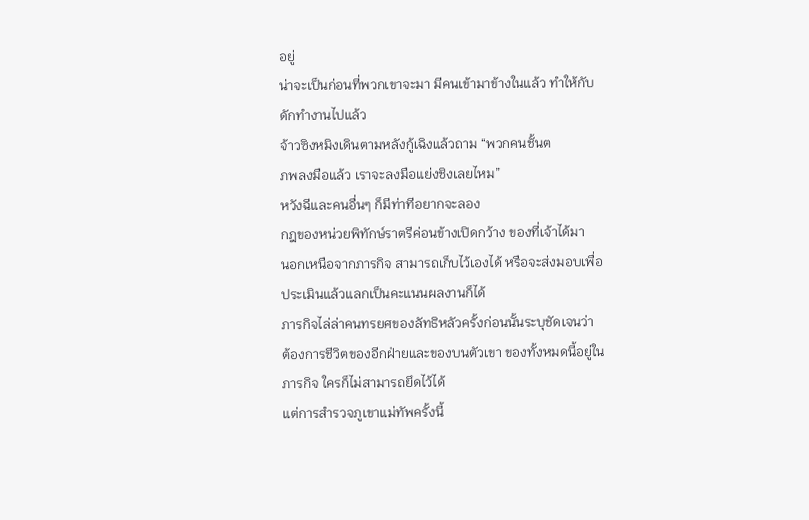อยู่
น่าจะเป็นก่อนที่พวกเขาจะมา มีคนเข้ามาข้างในแล้ว ทำให้กับ
ดักทำงานไปแล้ว
จ้าวซิงหมิงเดินตามหลังกู้เฉิงแล้วถาม “พวกคนชั้นต
ภพลงมือแล้ว เราจะลงมือแย่งชิงเลยไหม”
หวังฉีและคนอื่นๆ ก็มีท่าทีอยากจะลอง
กฎของหน่วยพิทักษ์ราตรีค่อนข้างเปิดกว้าง ของที่เจ้าได้มา
นอกเหนือจากภารกิจ สามารถเก็บไว้เองได้ หรือจะส่งมอบเพื่อ
ประเมินแล้วแลกเป็นคะแนนผลงานก็ได้
ภารกิจไล่ล่าคนทรยศของลัทธิหลัวครั้งก่อนนั้นระบุชัดเจนว่า
ต้องการชีวิตของอีกฝ่ายและของบนตัวเขา ของทั้งหมดนี้อยู่ใน
ภารกิจ ใครก็ไม่สามารถยึดไว้ได้
แต่การสำรวจภูเขาแม่ทัพครั้งนี้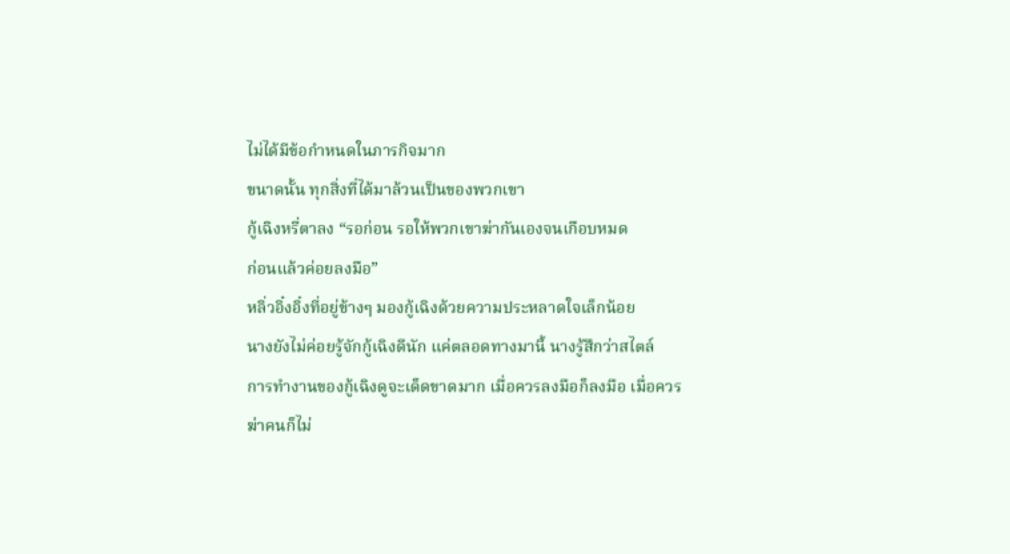ไม่ได้มีข้อกำหนดในภารกิจมาก
ขนาดนั้น ทุกสิ่งที่ได้มาล้วนเป็นของพวกเขา
กู้เฉิงหรี่ตาลง “รอก่อน รอให้พวกเขาฆ่ากันเองจนเกือบหมด
ก่อนแล้วค่อยลงมือ”
หลิ่วอิ๋งอิ๋งที่อยู่ข้างๆ มองกู้เฉิงด้วยความประหลาดใจเล็กน้อย
นางยังไม่ค่อยรู้จักกู้เฉิงดีนัก แค่ตลอดทางมานี้ นางรู้สึกว่าสไตล์
การทำงานของกู้เฉิงดูจะเด็ดขาดมาก เมื่อควรลงมือก็ลงมือ เมื่อควร
ฆ่าคนก็ไม่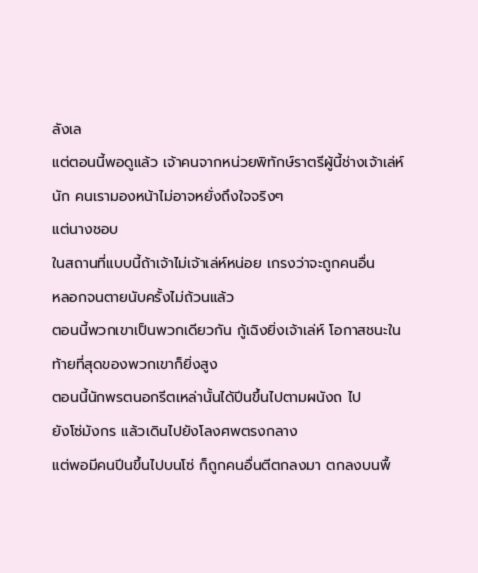ลังเล
แต่ตอนนี้พอดูแล้ว เจ้าคนจากหน่วยพิทักษ์ราตรีผู้นี้ช่างเจ้าเล่ห์
นัก คนเรามองหน้าไม่อาจหยั่งถึงใจจริงๆ
แต่นางชอบ
ในสถานที่แบบนี้ถ้าเจ้าไม่เจ้าเล่ห์หน่อย เกรงว่าจะถูกคนอื่น
หลอกจนตายนับครั้งไม่ถ้วนแล้ว
ตอนนี้พวกเขาเป็นพวกเดียวกัน กู้เฉิงยิ่งเจ้าเล่ห์ โอกาสชนะใน
ท้ายที่สุดของพวกเขาก็ยิ่งสูง
ตอนนี้นักพรตนอกรีตเหล่านั้นได้ปีนขึ้นไปตามผนังถ ไป
ยังโซ่มังกร แล้วเดินไปยังโลงศพตรงกลาง
แต่พอมีคนปีนขึ้นไปบนโซ่ ก็ถูกคนอื่นตีตกลงมา ตกลงบนพื้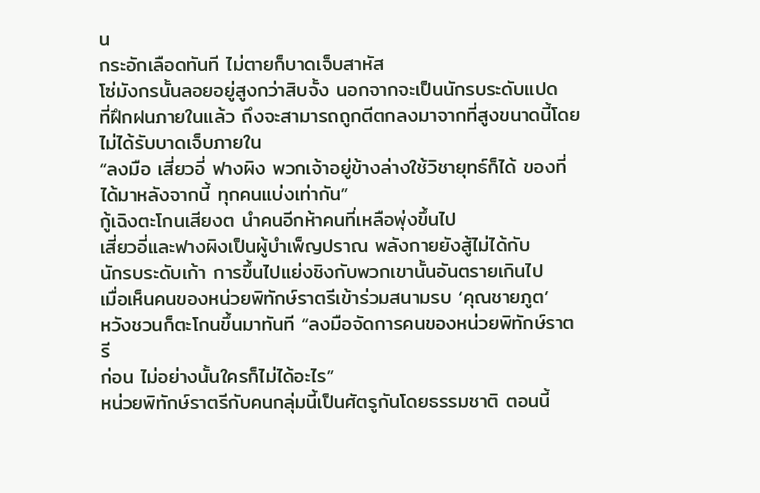น
กระอักเลือดทันที ไม่ตายก็บาดเจ็บสาหัส
โซ่มังกรนั้นลอยอยู่สูงกว่าสิบจั้ง นอกจากจะเป็นนักรบระดับแปด
ที่ฝึกฝนภายในแล้ว ถึงจะสามารถถูกตีตกลงมาจากที่สูงขนาดนี้โดย
ไม่ได้รับบาดเจ็บภายใน
“ลงมือ เสี่ยวอี่ ฟางผิง พวกเจ้าอยู่ข้างล่างใช้วิชายุทธ์ก็ได้ ของที่
ได้มาหลังจากนี้ ทุกคนแบ่งเท่ากัน”
กู้เฉิงตะโกนเสียงต นำคนอีกห้าคนที่เหลือพุ่งขึ้นไป
เสี่ยวอี่และฟางผิงเป็นผู้บำเพ็ญปราณ พลังกายยังสู้ไม่ได้กับ
นักรบระดับเก้า การขึ้นไปแย่งชิงกับพวกเขานั้นอันตรายเกินไป
เมื่อเห็นคนของหน่วยพิทักษ์ราตรีเข้าร่วมสนามรบ ‘คุณชายภูต’
หวังชวนก็ตะโกนขึ้นมาทันที “ลงมือจัดการคนของหน่วยพิทักษ์ราตรี
ก่อน ไม่อย่างนั้นใครก็ไม่ได้อะไร”
หน่วยพิทักษ์ราตรีกับคนกลุ่มนี้เป็นศัตรูกันโดยธรรมชาติ ตอนนี้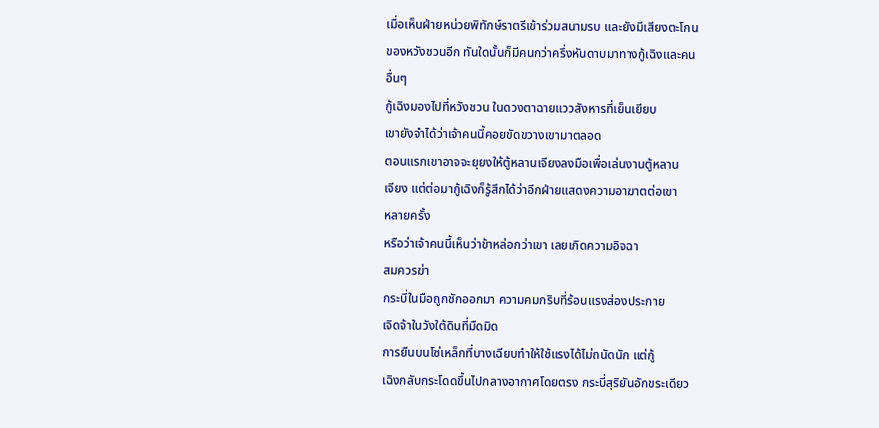เมื่อเห็นฝ่ายหน่วยพิทักษ์ราตรีเข้าร่วมสนามรบ และยังมีเสียงตะโกน
ของหวังชวนอีก ทันใดนั้นก็มีคนกว่าครึ่งหันดาบมาทางกู้เฉิงและคน
อื่นๆ
กู้เฉิงมองไปที่หวังชวน ในดวงตาฉายแววสังหารที่เย็นเยียบ
เขายังจำได้ว่าเจ้าคนนี้คอยขัดขวางเขามาตลอด
ตอนแรกเขาอาจจะยุยงให้ตู้หลานเจียงลงมือเพื่อเล่นงานตู้หลาน
เจียง แต่ต่อมากู้เฉิงก็รู้สึกได้ว่าอีกฝ่ายแสดงความอาฆาตต่อเขา
หลายครั้ง
หรือว่าเจ้าคนนี้เห็นว่าข้าหล่อกว่าเขา เลยเกิดความอิจฉา
สมควรฆ่า
กระบี่ในมือถูกชักออกมา ความคมกริบที่ร้อนแรงส่องประกาย
เจิดจ้าในวังใต้ดินที่มืดมิด
การยืนบนโซ่เหล็กที่บางเฉียบทำให้ใช้แรงได้ไม่ถนัดนัก แต่กู้
เฉิงกลับกระโดดขึ้นไปกลางอากาศโดยตรง กระบี่สุริยันอักขระเดียว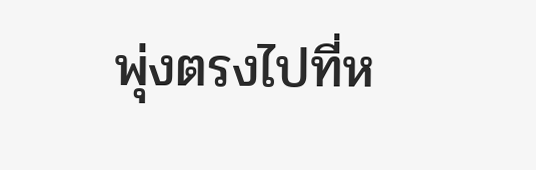พุ่งตรงไปที่ห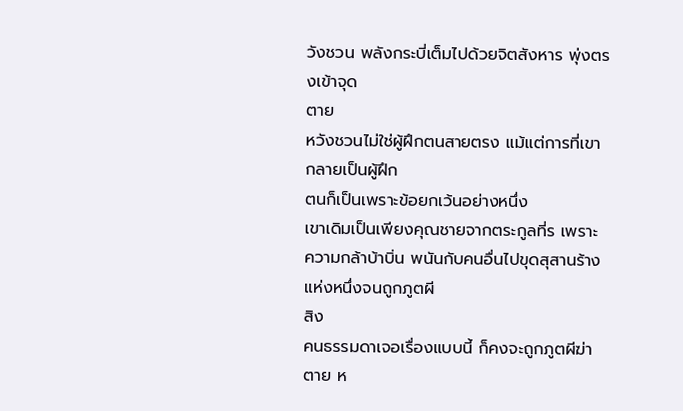วังชวน พลังกระบี่เต็มไปด้วยจิตสังหาร พุ่งตรงเข้าจุด
ตาย
หวังชวนไม่ใช่ผู้ฝึกตนสายตรง แม้แต่การที่เขากลายเป็นผู้ฝึก
ตนก็เป็นเพราะข้อยกเว้นอย่างหนึ่ง
เขาเดิมเป็นเพียงคุณชายจากตระกูลที่ร เพราะ
ความกล้าบ้าบิ่น พนันกับคนอื่นไปขุดสุสานร้างแห่งหนึ่งจนถูกภูตผี
สิง
คนธรรมดาเจอเรื่องแบบนี้ ก็คงจะถูกภูตผีฆ่าตาย ห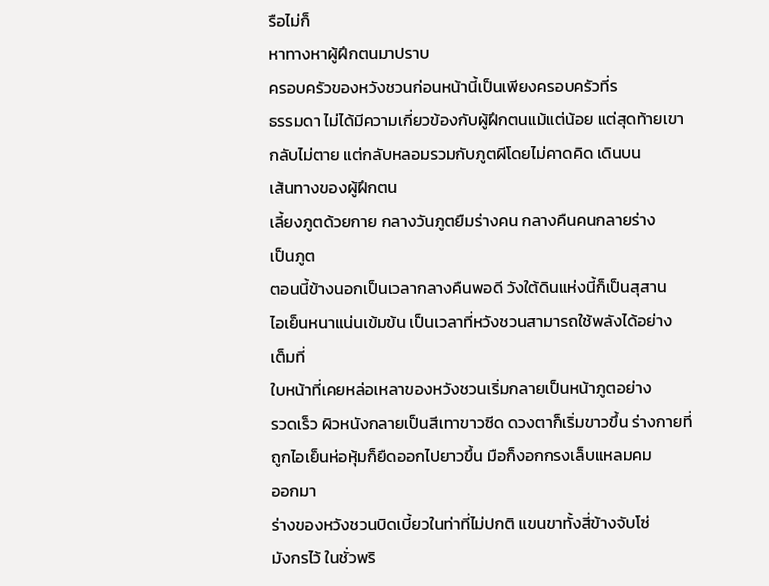รือไม่ก็
หาทางหาผู้ฝึกตนมาปราบ
ครอบครัวของหวังชวนก่อนหน้านี้เป็นเพียงครอบครัวที่ร
ธรรมดา ไม่ได้มีความเกี่ยวข้องกับผู้ฝึกตนแม้แต่น้อย แต่สุดท้ายเขา
กลับไม่ตาย แต่กลับหลอมรวมกับภูตผีโดยไม่คาดคิด เดินบน
เส้นทางของผู้ฝึกตน
เลี้ยงภูตด้วยกาย กลางวันภูตยืมร่างคน กลางคืนคนกลายร่าง
เป็นภูต
ตอนนี้ข้างนอกเป็นเวลากลางคืนพอดี วังใต้ดินแห่งนี้ก็เป็นสุสาน
ไอเย็นหนาแน่นเข้มข้น เป็นเวลาที่หวังชวนสามารถใช้พลังได้อย่าง
เต็มที่
ใบหน้าที่เคยหล่อเหลาของหวังชวนเริ่มกลายเป็นหน้าภูตอย่าง
รวดเร็ว ผิวหนังกลายเป็นสีเทาขาวซีด ดวงตาก็เริ่มขาวขึ้น ร่างกายที่
ถูกไอเย็นห่อหุ้มก็ยืดออกไปยาวขึ้น มือก็งอกกรงเล็บแหลมคม
ออกมา
ร่างของหวังชวนบิดเบี้ยวในท่าที่ไม่ปกติ แขนขาทั้งสี่ข้างจับโซ่
มังกรไว้ ในชั่วพริ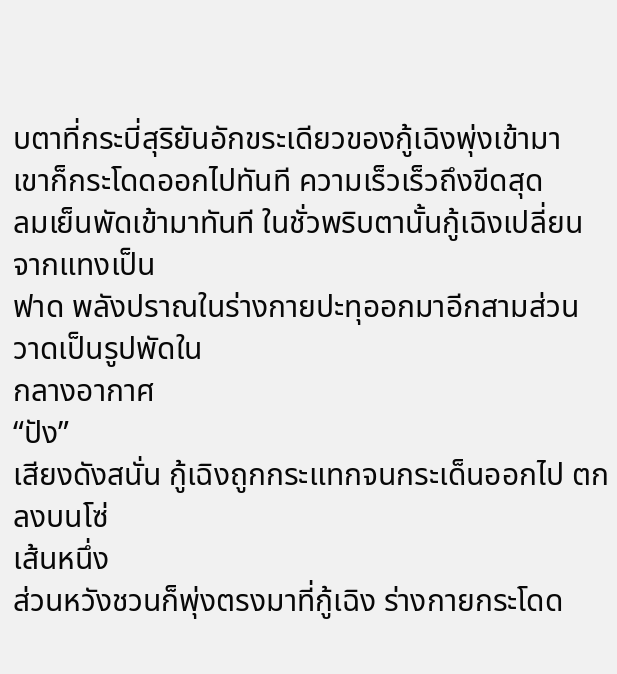บตาที่กระบี่สุริยันอักขระเดียวของกู้เฉิงพุ่งเข้ามา
เขาก็กระโดดออกไปทันที ความเร็วเร็วถึงขีดสุด
ลมเย็นพัดเข้ามาทันที ในชั่วพริบตานั้นกู้เฉิงเปลี่ยนจากแทงเป็น
ฟาด พลังปราณในร่างกายปะทุออกมาอีกสามส่วน วาดเป็นรูปพัดใน
กลางอากาศ
“ปัง”
เสียงดังสนั่น กู้เฉิงถูกกระแทกจนกระเด็นออกไป ตกลงบนโซ่
เส้นหนึ่ง
ส่วนหวังชวนก็พุ่งตรงมาที่กู้เฉิง ร่างกายกระโดด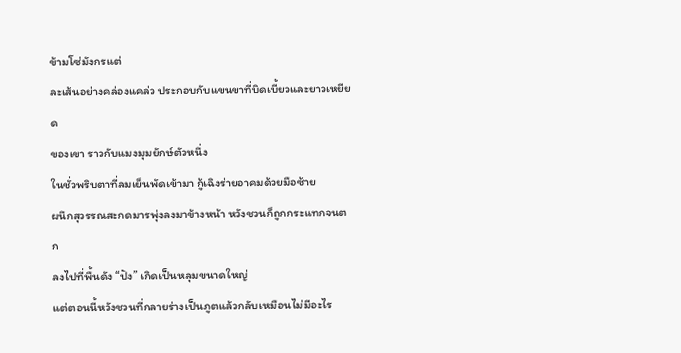ข้ามโซ่มังกรแต่
ละเส้นอย่างคล่องแคล่ว ประกอบกับแขนขาที่บิดเบี้ยวและยาวเหยียด
ของเขา ราวกับแมงมุมยักษ์ตัวหนึ่ง
ในชั่วพริบตาที่ลมเย็นพัดเข้ามา กู้เฉิงร่ายอาคมด้วยมือซ้าย
ผนึกสุวรรณสะกดมารพุ่งลงมาข้างหน้า หวังชวนก็ถูกกระแทกจนตก
ลงไปที่พื้นดัง “ปัง” เกิดเป็นหลุมขนาดใหญ่
แต่ตอนนี้หวังชวนที่กลายร่างเป็นภูตแล้วกลับเหมือนไม่มีอะไร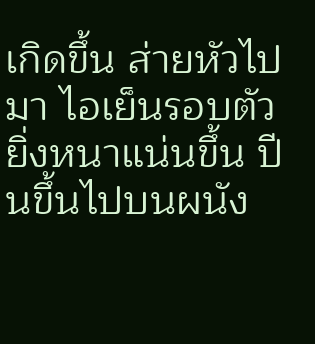เกิดขึ้น ส่ายหัวไปมา ไอเย็นรอบตัวยิ่งหนาแน่นขึ้น ปีนขึ้นไปบนผนัง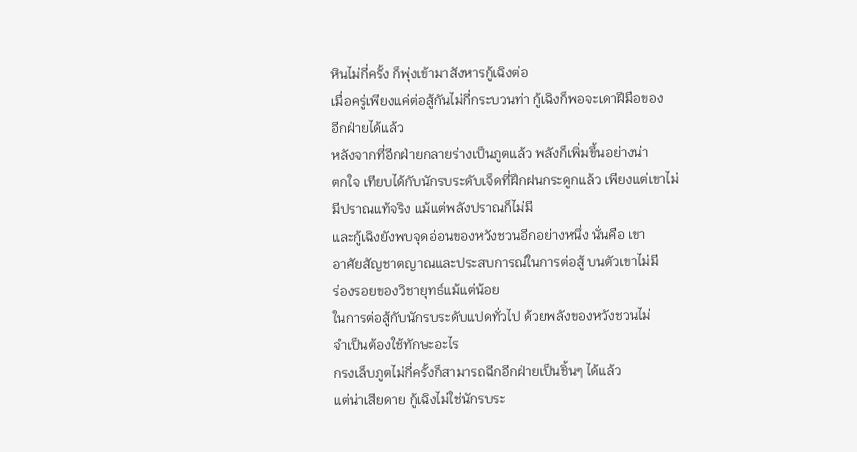หินไม่กี่ครั้ง ก็พุ่งเข้ามาสังหารกู้เฉิงต่อ
เมื่อครู่เพียงแค่ต่อสู้กันไม่กี่กระบวนท่า กู้เฉิงก็พอจะเดาฝีมือของ
อีกฝ่ายได้แล้ว
หลังจากที่อีกฝ่ายกลายร่างเป็นภูตแล้ว พลังก็เพิ่มขึ้นอย่างน่า
ตกใจ เทียบได้กับนักรบระดับเจ็ดที่ฝึกฝนกระดูกแล้ว เพียงแต่เขาไม่
มีปราณแท้จริง แม้แต่พลังปราณก็ไม่มี
และกู้เฉิงยังพบจุดอ่อนของหวังชวนอีกอย่างหนึ่ง นั่นคือ เขา
อาศัยสัญชาตญาณและประสบการณ์ในการต่อสู้ บนตัวเขาไม่มี
ร่องรอยของวิชายุทธ์แม้แต่น้อย
ในการต่อสู้กับนักรบระดับแปดทั่วไป ด้วยพลังของหวังชวนไม่
จำเป็นต้องใช้ทักษะอะไร
กรงเล็บภูตไม่กี่ครั้งก็สามารถฉีกอีกฝ่ายเป็นชิ้นๆ ได้แล้ว
แต่น่าเสียดาย กู้เฉิงไม่ใช่นักรบระ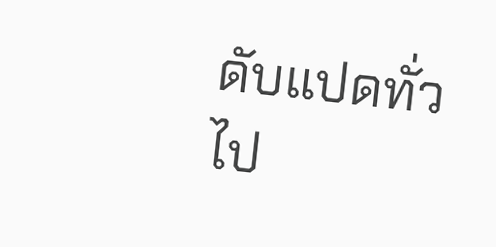ดับแปดทั่วไป